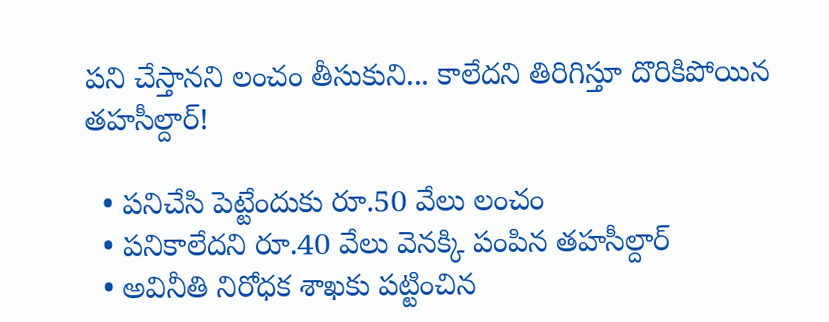పని చేస్తానని లంచం తీసుకుని... కాలేదని తిరిగిస్తూ దొరికిపోయిన తహసీల్దార్!

  • పనిచేసి పెట్టేందుకు రూ.50 వేలు లంచం
  • పనికాలేదని రూ.40 వేలు వెనక్కి పంపిన తహసీల్దార్
  • అవినీతి నిరోధక శాఖకు పట్టించిన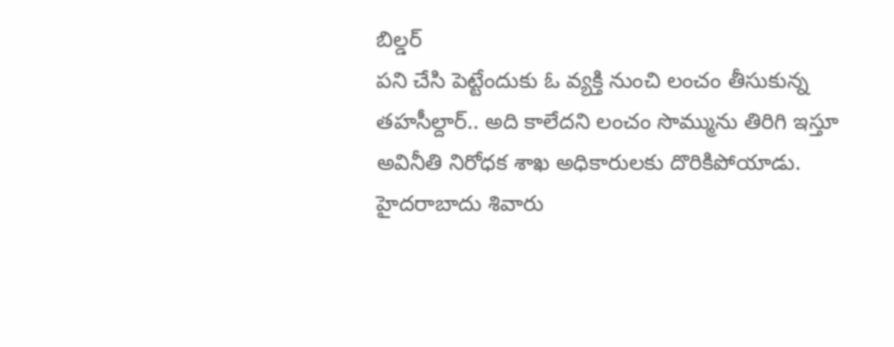బిల్డర్
పని చేసి పెట్టేందుకు ఓ వ్యక్తి నుంచి లంచం తీసుకున్న తహసీల్దార్.. అది కాలేదని లంచం సొమ్మును తిరిగి ఇస్తూ అవినీతి నిరోధక శాఖ అధికారులకు దొరికిపోయాడు. హైదరాబాదు శివారు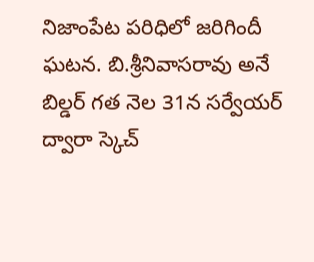నిజాంపేట పరిధిలో జరిగిందీ ఘటన. బి.శ్రీనివాసరావు అనే బిల్డర్ గత నెల 31న సర్వేయర్ ద్వారా స్కెచ్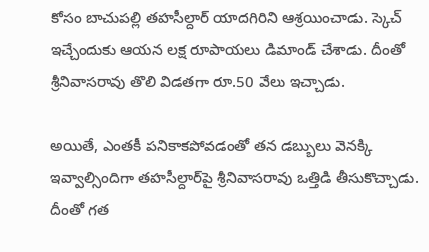కోసం బాచుపల్లి తహసీల్దార్ యాదగిరిని ఆశ్రయించాడు. స్కెచ్ ఇచ్చేందుకు ఆయన లక్ష రూపాయలు డిమాండ్ చేశాడు. దీంతో శ్రీనివాసరావు తొలి విడతగా రూ.50 వేలు ఇచ్చాడు.

అయితే, ఎంతకీ పనికాకపోవడంతో తన డబ్బులు వెనక్కి ఇవ్వాల్సిందిగా తహసీల్దార్‌పై శ్రీనివాసరావు ఒత్తిడి తీసుకొచ్చాడు. దీంతో గత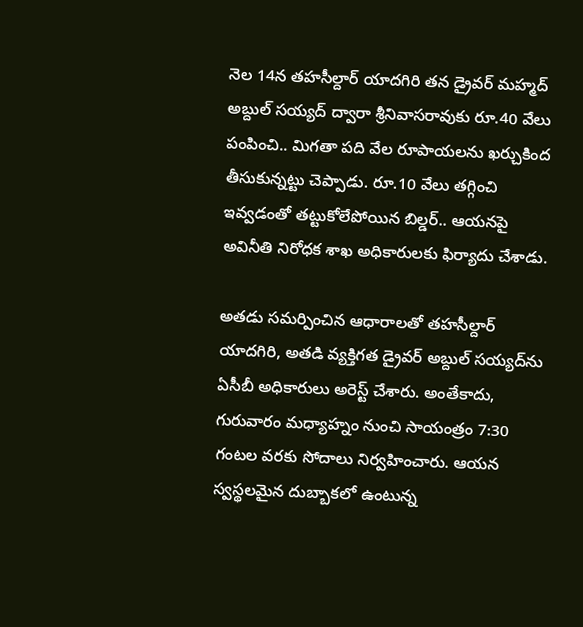నెల 14న తహసీల్దార్ యాదగిరి తన డ్రైవర్ మహ్మద్ అబ్దుల్ సయ్యద్ ద్వారా శ్రీనివాసరావుకు రూ.40 వేలు పంపించి.. మిగతా పది వేల రూపాయలను ఖర్చుకింద తీసుకున్నట్టు చెప్పాడు. రూ.10 వేలు తగ్గించి ఇవ్వడంతో తట్టుకోలేపోయిన బిల్డర్.. ఆయనపై అవినీతి నిరోధక శాఖ అధికారులకు ఫిర్యాదు చేశాడు.

అతడు సమర్పించిన ఆధారాలతో తహసీల్దార్ యాదగిరి, అతడి వ్యక్తిగత డ్రైవర్ అబ్దుల్ సయ్యద్‌ను ఏసీబీ అధికారులు అరెస్ట్ చేశారు. అంతేకాదు, గురువారం మధ్యాహ్నం నుంచి సాయంత్రం 7:30 గంటల వరకు సోదాలు నిర్వహించారు. ఆయన స్వస్థలమైన దుబ్బాకలో ఉంటున్న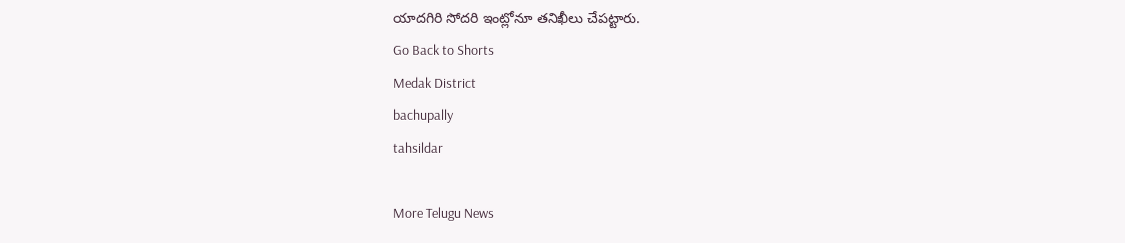యాదగిరి సోదరి ఇంట్లోనూ తనిఖీలు చేపట్టారు.
Go Back to Shorts
Medak District
bachupally
tahsildar

More Telugu News